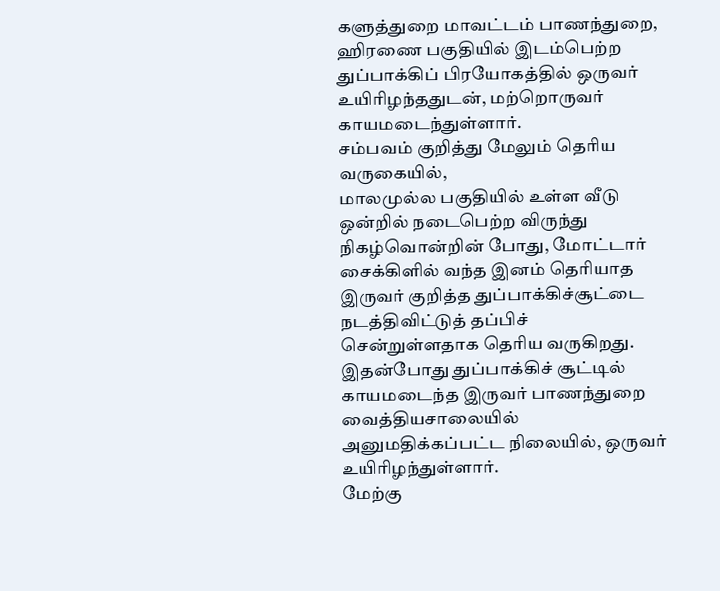களுத்துறை மாவட்டம் பாணந்துறை, ஹிரணை பகுதியில் இடம்பெற்ற துப்பாக்கிப் பிரயோகத்தில் ஒருவர் உயிரிழந்ததுடன், மற்றொருவர் காயமடைந்துள்ளார்.
சம்பவம் குறித்து மேலும் தெரிய வருகையில்,
மாலமுல்ல பகுதியில் உள்ள வீடு ஒன்றில் நடைபெற்ற விருந்து நிகழ்வொன்றின் போது, மோட்டார் சைக்கிளில் வந்த இனம் தெரியாத இருவர் குறித்த துப்பாக்கிச்சூட்டை நடத்திவிட்டுத் தப்பிச் சென்றுள்ளதாக தெரிய வருகிறது.
இதன்போது துப்பாக்கிச் சூட்டில் காயமடைந்த இருவர் பாணந்துறை வைத்தியசாலையில் அனுமதிக்கப்பட்ட நிலையில், ஒருவர் உயிரிழந்துள்ளார்.
மேற்கு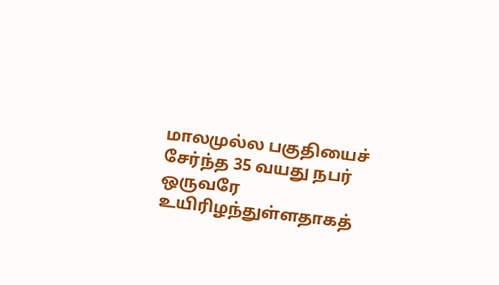மாலமுல்ல பகுதியைச் சேர்ந்த 35 வயது நபர் ஒருவரே உயிரிழந்துள்ளதாகத்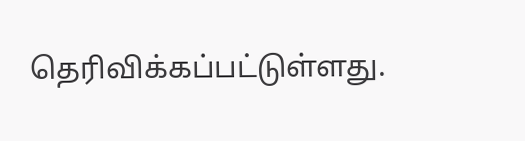தெரிவிக்கப்பட்டுள்ளது.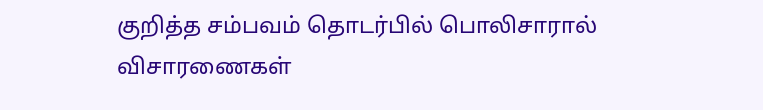குறித்த சம்பவம் தொடர்பில் பொலிசாரால் விசாரணைகள்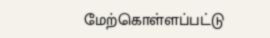மேற்கொள்ளப்பட்டு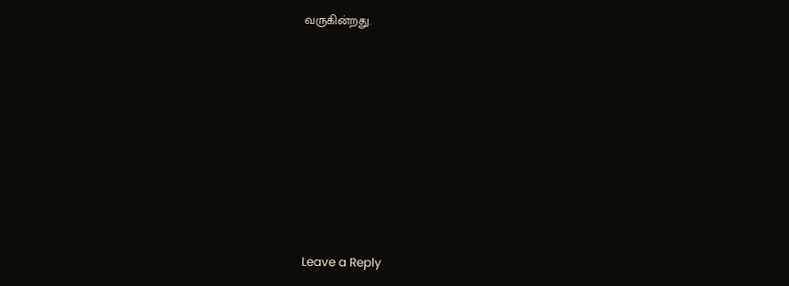வருகின்றது.










Leave a Reply